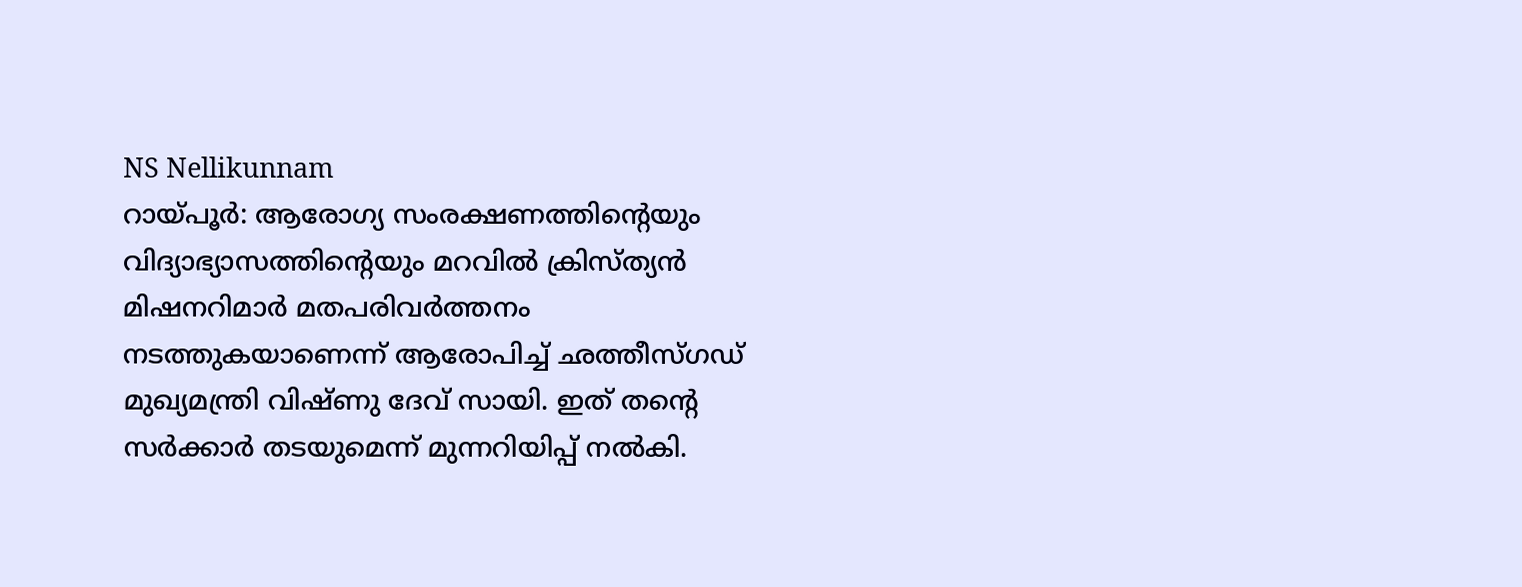NS Nellikunnam
റായ്പൂർ: ആരോഗ്യ സംരക്ഷണത്തിന്റെയും വിദ്യാഭ്യാസത്തിന്റെയും മറവിൽ ക്രിസ്ത്യൻ മിഷനറിമാർ മതപരിവർത്തനം നടത്തുകയാണെന്ന് ആരോപിച്ച് ഛത്തീസ്ഗഡ് മുഖ്യമന്ത്രി വിഷ്ണു ദേവ് സായി. ഇത് തന്റെ സർക്കാർ തടയുമെന്ന് മുന്നറിയിപ്പ് നൽകി.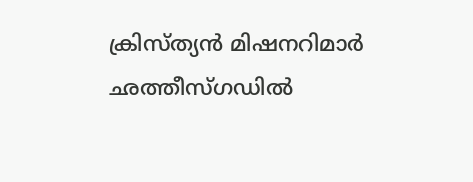ക്രിസ്ത്യൻ മിഷനറിമാർ ഛത്തീസ്ഗഡിൽ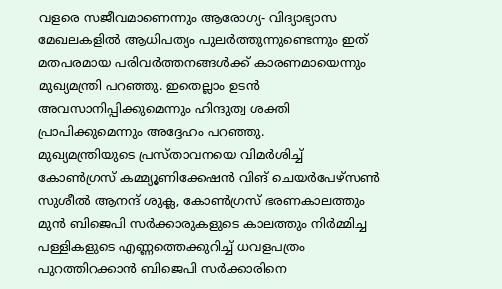വളരെ സജീവമാണെന്നും ആരോഗ്യ- വിദ്യാഭ്യാസ മേഖലകളിൽ ആധിപത്യം പുലർത്തുന്നുണ്ടെന്നും ഇത് മതപരമായ പരിവർത്തനങ്ങൾക്ക് കാരണമായെന്നും മുഖ്യമന്ത്രി പറഞ്ഞു. ഇതെല്ലാം ഉടൻ അവസാനിപ്പിക്കുമെന്നും ഹിന്ദുത്വ ശക്തി പ്രാപിക്കുമെന്നും അദ്ദേഹം പറഞ്ഞു.
മുഖ്യമന്ത്രിയുടെ പ്രസ്താവനയെ വിമർശിച്ച് കോൺഗ്രസ് കമ്മ്യൂണിക്കേഷൻ വിങ് ചെയർപേഴ്സൺ സുശീൽ ആനന്ദ് ശുക്ല, കോൺഗ്രസ് ഭരണകാലത്തും മുൻ ബിജെപി സർക്കാരുകളുടെ കാലത്തും നിർമ്മിച്ച പള്ളികളുടെ എണ്ണത്തെക്കുറിച്ച് ധവളപത്രം പുറത്തിറക്കാൻ ബിജെപി സർക്കാരിനെ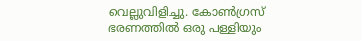വെല്ലുവിളിച്ചു. കോൺഗ്രസ് ഭരണത്തിൽ ഒരു പള്ളിയും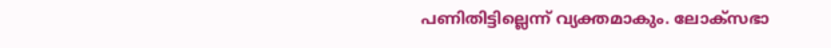പണിതിട്ടില്ലെന്ന് വ്യക്തമാകും. ലോക്സഭാ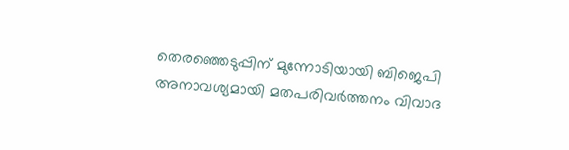തെരഞ്ഞെടുപ്പിന് മുന്നോടിയായി ബിജെപി അനാവശ്യമായി മതപരിവർത്തനം വിവാദ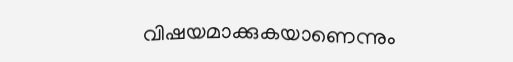വിഷയമാക്കുകയാണെന്നും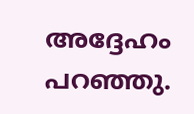അദ്ദേഹം പറഞ്ഞു.